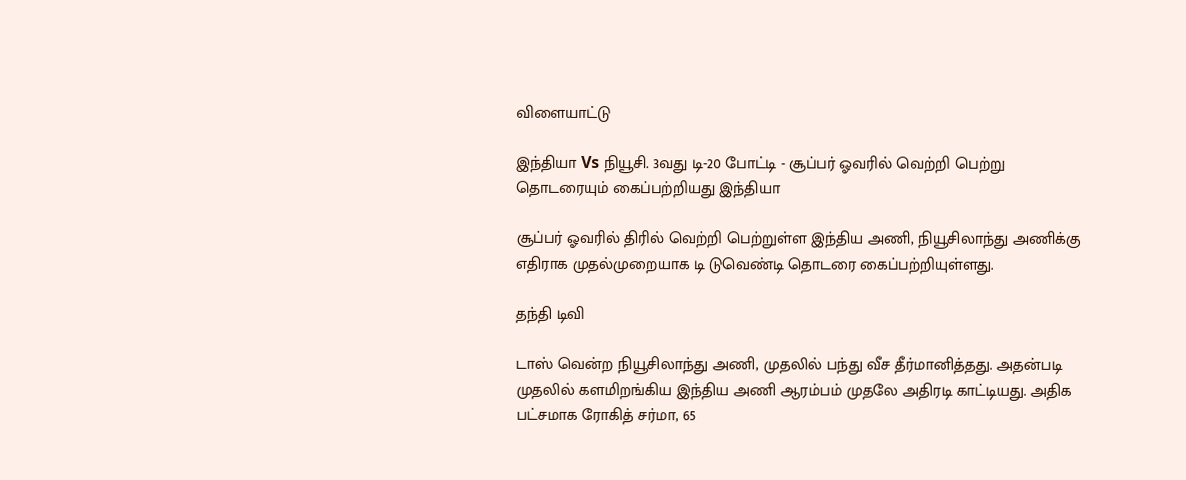விளையாட்டு

இந்தியா Vs நியூசி. 3வது டி-20 போட்டி - சூப்பர் ஓவரில் வெற்றி பெற்று தொடரையும் கைப்பற்றியது இந்தியா

சூப்பர் ஓவரில் திரில் வெற்றி பெற்றுள்ள இந்திய அணி, நியூசிலாந்து அணிக்கு எதிராக முதல்முறையாக டி டுவெண்டி தொடரை கைப்பற்றியுள்ளது.

தந்தி டிவி

டாஸ் வென்ற நியூசிலாந்து அணி, முதலில் பந்து வீச தீர்மானித்த‌து. அதன்படி முதலில் களமிறங்கிய இந்திய அணி ஆரம்பம் முதலே அதிரடி காட்டியது. அதிக பட்சமாக ரோகித் சர்மா, 65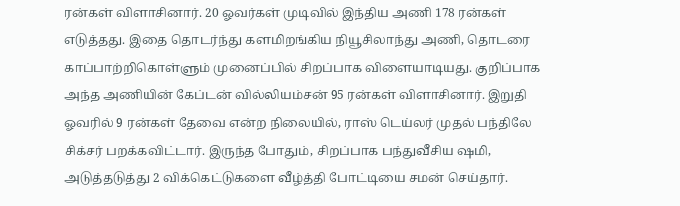ரன்கள் விளாசினார். 20 ஓவர்கள் முடிவில் இந்திய அணி 178 ரன்கள் எடுத்த‌து. இதை தொடர்ந்து களமிறங்கிய நியூசிலாந்து அணி, தொடரை காப்பாற்றிகொள்ளும் முனைப்பில் சிறப்பாக விளையாடியது. குறிப்பாக அந்த அணியின் கேப்டன் வில்லியம்சன் 95 ரன்கள் விளாசினார். இறுதி ஓவரில் 9 ரன்கள் தேவை என்ற நிலையில், ராஸ் டெய்லர் முதல் பந்திலே சிக்சர் பறக்கவிட்டார். இருந்த போதும், சிறப்பாக பந்துவீசிய ஷமி, அடுத்த‌டுத்து 2 விக்கெட்டுகளை வீழ்த்தி போட்டியை சமன் செய்தார்.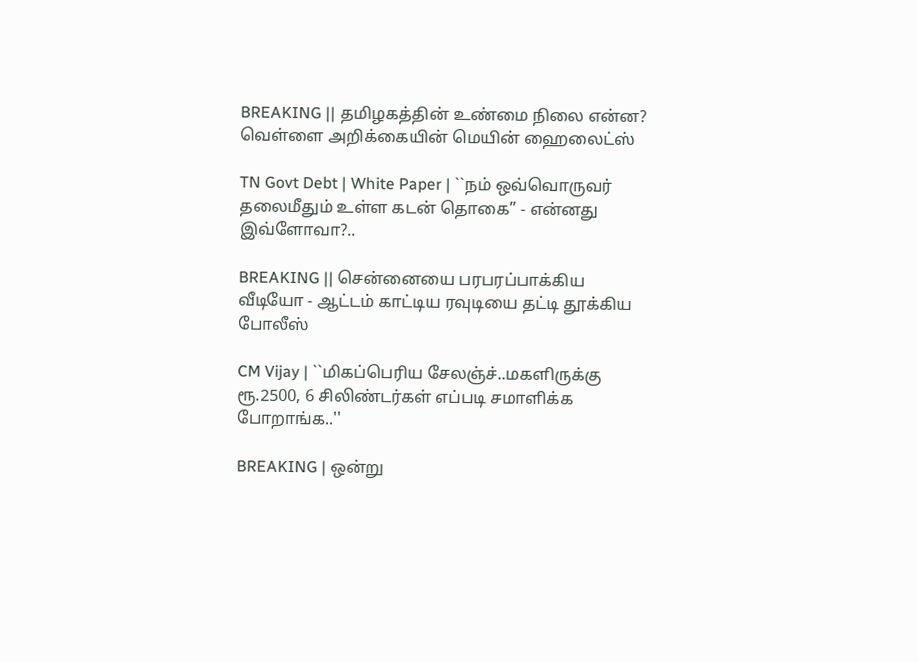BREAKING || தமிழகத்தின் உண்மை நிலை என்ன? வெள்ளை அறிக்கையின் மெயின் ஹைலைட்ஸ்

TN Govt Debt | White Paper | ``நம் ஒவ்வொருவர் தலைமீதும் உள்ள கடன் தொகை’’ - என்னது இவ்ளோவா?..

BREAKING || சென்னையை பரபரப்பாக்கிய வீடியோ - ஆட்டம் காட்டிய ரவுடியை தட்டி தூக்கிய போலீஸ்

CM Vijay | ``மிகப்பெரிய சேலஞ்ச்..மகளிருக்கு ரூ.2500, 6 சிலிண்டர்கள் எப்படி சமாளிக்க போறாங்க..''

BREAKING | ஒன்று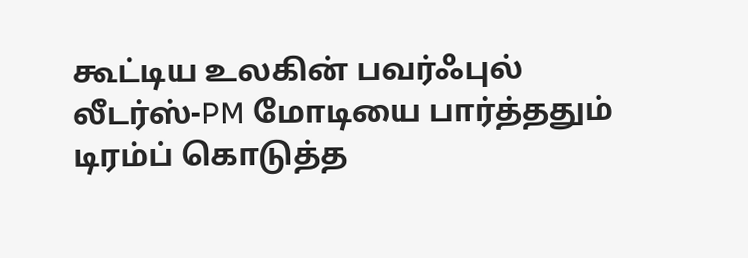கூட்டிய உலகின் பவர்ஃபுல் லீடர்ஸ்-PM மோடியை பார்த்ததும் டிரம்ப் கொடுத்த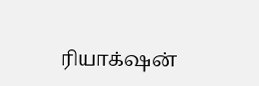ரியாக்‌ஷன்